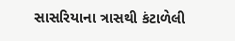સાસરિયાના ત્રાસથી કંટાળેલી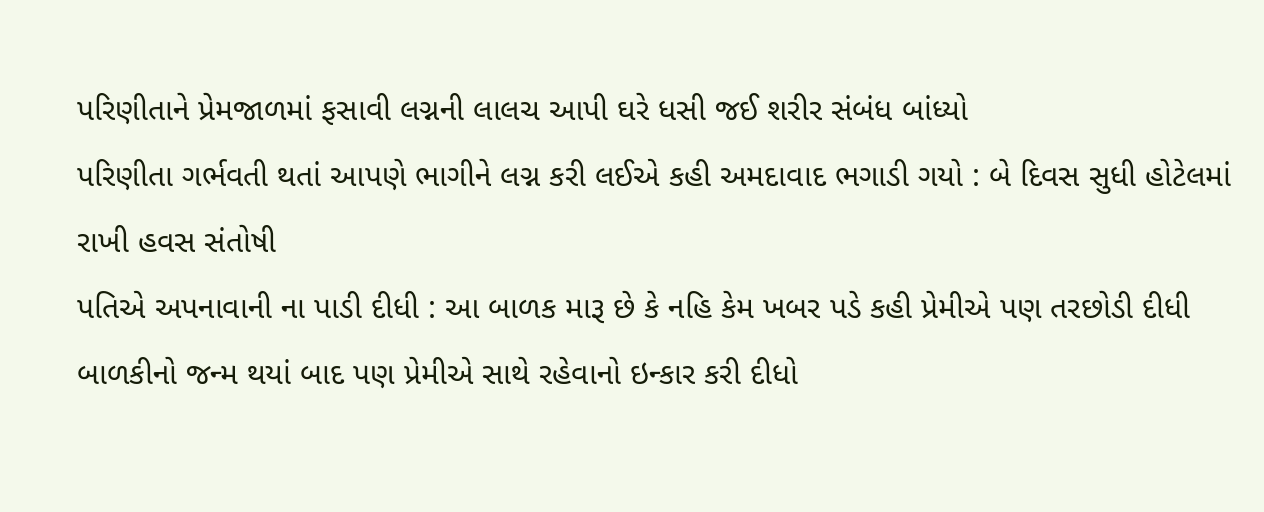પરિણીતાને પ્રેમજાળમાં ફસાવી લગ્નની લાલચ આપી ઘરે ધસી જઈ શરીર સંબંધ બાંધ્યો
પરિણીતા ગર્ભવતી થતાં આપણે ભાગીને લગ્ન કરી લઈએ કહી અમદાવાદ ભગાડી ગયો : બે દિવસ સુધી હોટેલમાં રાખી હવસ સંતોષી
પતિએ અપનાવાની ના પાડી દીધી : આ બાળક મારૂ છે કે નહિ કેમ ખબર પડે કહી પ્રેમીએ પણ તરછોડી દીધી
બાળકીનો જન્મ થયાં બાદ પણ પ્રેમીએ સાથે રહેવાનો ઇન્કાર કરી દીધો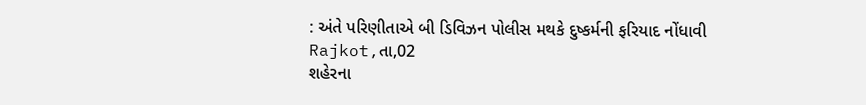: અંતે પરિણીતાએ બી ડિવિઝન પોલીસ મથકે દુષ્કર્મની ફરિયાદ નોંધાવી
Rajkot,તા,02
શહેરના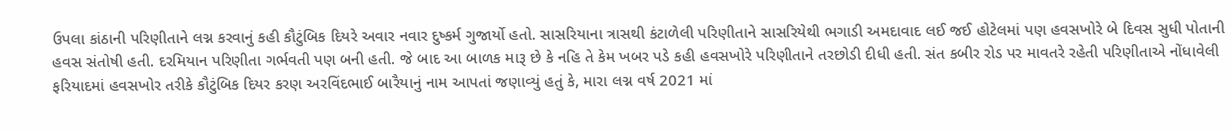ઉપલા કાંઠાની પરિણીતાને લગ્ન કરવાનું કહી કૌટુંબિક દિયરે અવાર નવાર દુષ્કર્મ ગુજાર્યો હતો. સાસરિયાના ત્રાસથી કંટાળેલી પરિણીતાને સાસરિયેથી ભગાડી અમદાવાદ લઈ જઈ હોટેલમાં પણ હવસખોરે બે દિવસ સુધી પોતાની હવસ સંતોષી હતી. દરમિયાન પરિણીતા ગર્ભવતી પણ બની હતી. જે બાદ આ બાળક મારૂ છે કે નહિ તે કેમ ખબર પડે કહી હવસખોરે પરિણીતાને તરછોડી દીધી હતી. સંત કબીર રોડ પર માવતરે રહેતી પરિણીતાએ નોંધાવેલી ફરિયાદમાં હવસખોર તરીકે કૌટુંબિક દિયર કરણ અરવિંદભાઈ બારૈયાનું નામ આપતાં જણાવ્યું હતું કે, મારા લગ્ન વર્ષ 2021 માં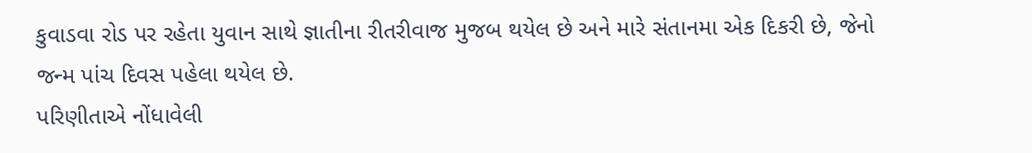કુવાડવા રોડ પર રહેતા યુવાન સાથે જ્ઞાતીના રીતરીવાજ મુજબ થયેલ છે અને મારે સંતાનમા એક દિકરી છે, જેનો જન્મ પાંચ દિવસ પહેલા થયેલ છે.
પરિણીતાએ નોંધાવેલી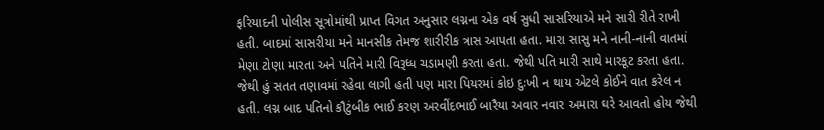ફરિયાદની પોલીસ સૂત્રોમાંથી પ્રાપ્ત વિગત અનુસાર લગ્નના એક વર્ષ સુધી સાસરિયાએ મને સારી રીતે રાખી હતી. બાદમાં સાસરીયા મને માનસીક તેમજ શારીરીક ત્રાસ આપતા હતા. મારા સાસુ મને નાની-નાની વાતમાં મેણા ટોણા મારતા અને પતિને મારી વિરૂધ્ધ ચડામણી કરતા હતા. જેથી પતિ મારી સાથે મારકૂટ કરતા હતા. જેથી હું સતત તણાવમાં રહેવા લાગી હતી પણ મારા પિયરમાં કોઇ દુઃખી ન થાય એટલે કોઈને વાત કરેલ ન હતી. લગ્ન બાદ પતિનો કૌટુંબીક ભાઈ કરણ અરવીંદભાઈ બારૈયા અવાર નવાર અમારા ઘરે આવતો હોય જેથી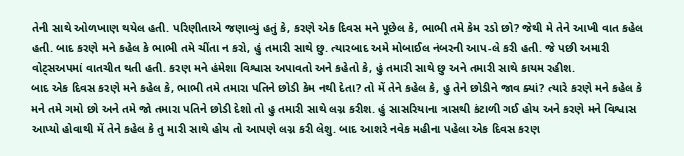તેની સાથે ઓળખાણ થયેલ હતી. પરિણીતાએ જણાવ્યું હતું કે, કરણે એક દિવસ મને પૂછેલ કે, ભાભી તમે કેમ રડો છો? જેથી મે તેને આખી વાત કહેલ હતી. બાદ કરણે મને કહેલ કે ભાભી તમે ચીંતા ન કરો, હું તમારી સાથે છુ. ત્યારબાદ અમે મોબાઈલ નંબરની આપ-લે કરી હતી. જે પછી અમારી વોટ્સઅપમાં વાતચીત થતી હતી. કરણ મને હંમેશા વિશ્વાસ અપાવતો અને કહેતો કે, હું તમારી સાથે છુ અને તમારી સાથે કાયમ રહીશ.
બાદ એક દિવસ કરણે મને કહેલ કે, ભાભી તમે તમારા પતિને છોડી કેમ નથી દેતા? તો મેં તેને કહેલ કે, હુ તેને છોડીને જાવ ક્યાં? ત્યારે કરણે મને કહેલ કે મને તમે ગમો છો અને તમે જો તમારા પતિને છોડી દેશો તો હુ તમારી સાથે લગ્ન કરીશ. હું સાસરિયાના ત્રાસથી કંટાળી ગઈ હોય અને કરણે મને વિશ્વાસ આપ્યો હોવાથી મેં તેને કહેલ કે તુ મારી સાથે હોય તો આપણે લગ્ન કરી લેશુ. બાદ આશરે નવેક મહીના પહેલા એક દિવસ કરણ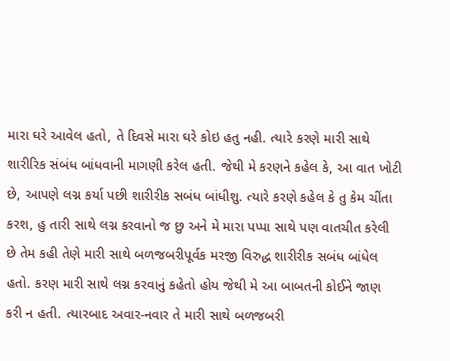મારા ઘરે આવેલ હતો, તે દિવસે મારા ઘરે કોઇ હતુ નહી. ત્યારે કરણે મારી સાથે શારીરિક સંબંધ બાંધવાની માગણી કરેલ હતી. જેથી મે કરણને કહેલ કે, આ વાત ખોટી છે, આપણે લગ્ન કર્યા પછી શારીરીક સબંધ બાંધીશુ. ત્યારે કરણે કહેલ કે તુ કેમ ચીંતા કરશ, હુ તારી સાથે લગ્ન કરવાનો જ છુ અને મે મારા પપ્પા સાથે પણ વાતચીત કરેલી છે તેમ કહી તેણે મારી સાથે બળજબરીપૂર્વક મરજી વિરુદ્ધ શારીરીક સબંધ બાંધેલ હતો. કરણ મારી સાથે લગ્ન કરવાનું કહેતો હોય જેથી મે આ બાબતની કોઈને જાણ કરી ન હતી. ત્યારબાદ અવાર-નવાર તે મારી સાથે બળજબરી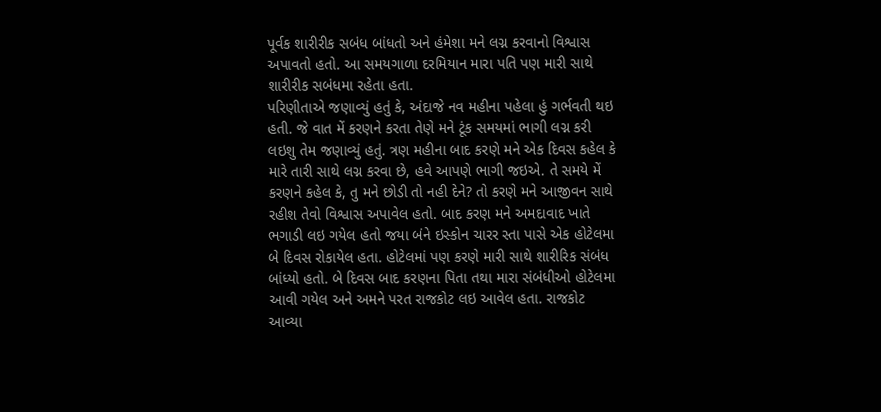પૂર્વક શારીરીક સબંધ બાંધતો અને હંમેશા મને લગ્ન કરવાનો વિશ્વાસ અપાવતો હતો. આ સમયગાળા દરમિયાન મારા પતિ પણ મારી સાથે શારીરીક સબંધમા રહેતા હતા.
પરિણીતાએ જણાવ્યું હતું કે, અંદાજે નવ મહીના પહેલા હું ગર્ભવતી થઇ હતી. જે વાત મેં કરણને કરતા તેણે મને ટૂંક સમયમાં ભાગી લગ્ન કરી લઇશુ તેમ જણાવ્યું હતું. ત્રણ મહીના બાદ કરણે મને એક દિવસ કહેલ કે મારે તારી સાથે લગ્ન કરવા છે, હવે આપણે ભાગી જઇએ. તે સમયે મેં કરણને કહેલ કે, તુ મને છોડી તો નહી દેને? તો કરણે મને આજીવન સાથે રહીશ તેવો વિશ્વાસ અપાવેલ હતો. બાદ કરણ મને અમદાવાદ ખાતે ભગાડી લઇ ગયેલ હતો જયા બંને ઇસ્કોન ચારર સ્તા પાસે એક હોટેલમા બે દિવસ રોકાયેલ હતા. હોટેલમાં પણ કરણે મારી સાથે શારીરિક સંબંધ બાંધ્યો હતો. બે દિવસ બાદ કરણના પિતા તથા મારા સંબંધીઓ હોટેલમા આવી ગયેલ અને અમને પરત રાજકોટ લઇ આવેલ હતા. રાજકોટ આવ્યા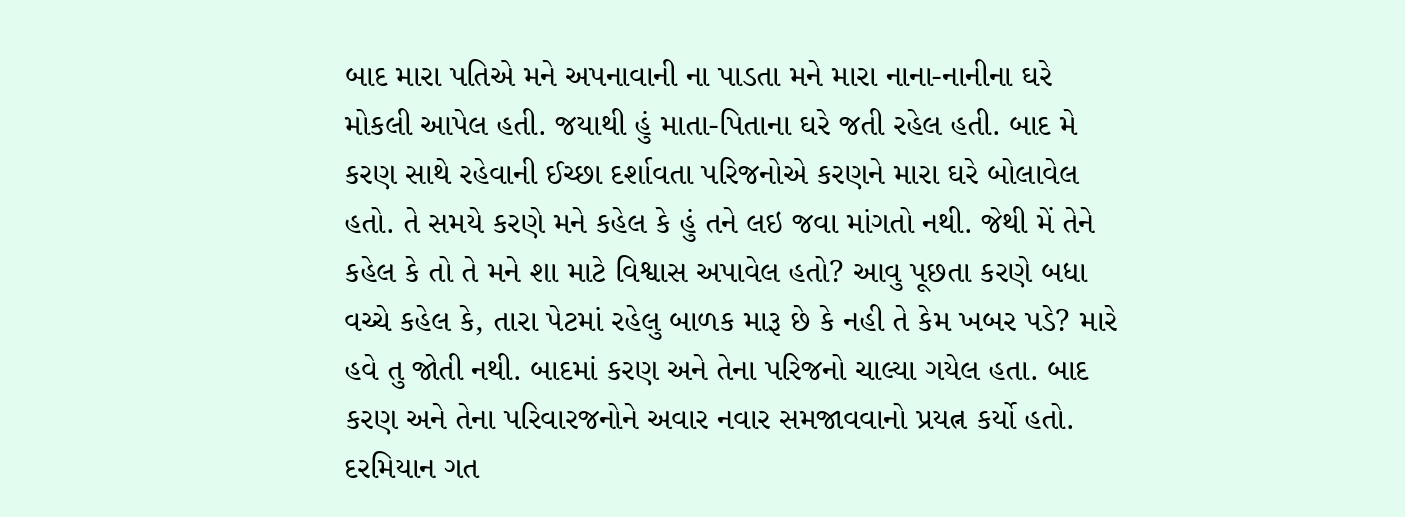બાદ મારા પતિએ મને અપનાવાની ના પાડતા મને મારા નાના-નાનીના ઘરે મોકલી આપેલ હતી. જયાથી હું માતા-પિતાના ઘરે જતી રહેલ હતી. બાદ મે કરણ સાથે રહેવાની ઈચ્છા દર્શાવતા પરિજનોએ કરણને મારા ઘરે બોલાવેલ હતો. તે સમયે કરણે મને કહેલ કે હું તને લઇ જવા માંગતો નથી. જેથી મેં તેને કહેલ કે તો તે મને શા માટે વિશ્વાસ અપાવેલ હતો? આવુ પૂછતા કરણે બધા વચ્ચે કહેલ કે, તારા પેટમાં રહેલુ બાળક મારૂ છે કે નહી તે કેમ ખબર પડે? મારે હવે તુ જોતી નથી. બાદમાં કરણ અને તેના પરિજનો ચાલ્યા ગયેલ હતા. બાદ કરણ અને તેના પરિવારજનોને અવાર નવાર સમજાવવાનો પ્રયત્ન કર્યો હતો. દરમિયાન ગત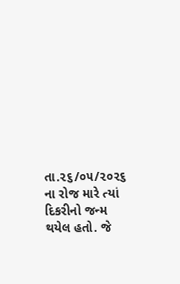તા.૨૬/૦૫/૨૦૨૬ ના રોજ મારે ત્યાં દિકરીનો જન્મ થયેલ હતો. જે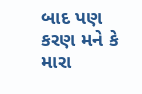બાદ પણ કરણ મને કે મારા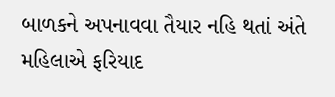બાળકને અપનાવવા તૈયાર નહિ થતાં અંતે મહિલાએ ફરિયાદ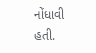નોંધાવી હતી.